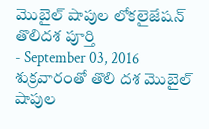మొబైల్ షాపుల లోకలైజేషన్ తొలిదశ పూర్తి
- September 03, 2016
శుక్రవారంతో తొలి దశ మొబైల్ షాపుల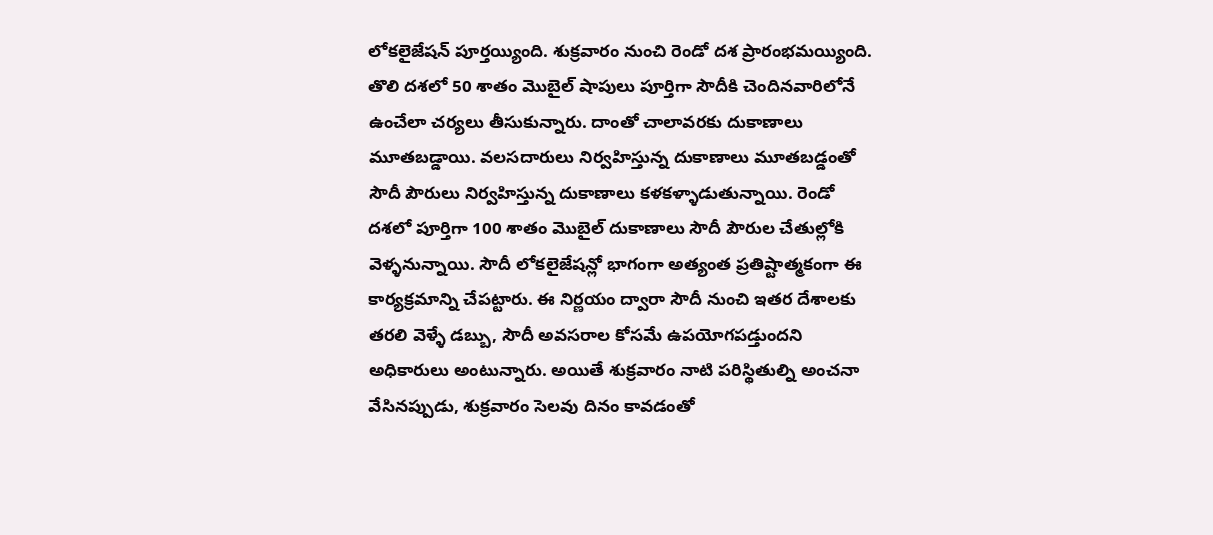లోకలైజేషన్ పూర్తయ్యింది. శుక్రవారం నుంచి రెండో దశ ప్రారంభమయ్యింది. తొలి దశలో 50 శాతం మొబైల్ షాపులు పూర్తిగా సౌదీకి చెందినవారిలోనే ఉంచేలా చర్యలు తీసుకున్నారు. దాంతో చాలావరకు దుకాణాలు మూతబడ్డాయి. వలసదారులు నిర్వహిస్తున్న దుకాణాలు మూతబడ్డంతో సౌదీ పౌరులు నిర్వహిస్తున్న దుకాణాలు కళకళ్ళాడుతున్నాయి. రెండో దశలో పూర్తిగా 100 శాతం మొబైల్ దుకాణాలు సౌదీ పౌరుల చేతుల్లోకి వెళ్ళనున్నాయి. సౌదీ లోకలైజేషన్లో భాగంగా అత్యంత ప్రతిష్టాత్మకంగా ఈ కార్యక్రమాన్ని చేపట్టారు. ఈ నిర్ణయం ద్వారా సౌదీ నుంచి ఇతర దేశాలకు తరలి వెళ్ళే డబ్బు, సౌదీ అవసరాల కోసమే ఉపయోగపడ్తుందని అధికారులు అంటున్నారు. అయితే శుక్రవారం నాటి పరిస్థితుల్ని అంచనా వేసినప్పుడు, శుక్రవారం సెలవు దినం కావడంతో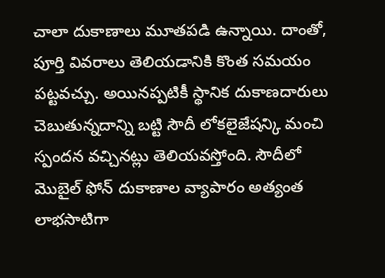చాలా దుకాణాలు మూతపడి ఉన్నాయి. దాంతో, పూర్తి వివరాలు తెలియడానికి కొంత సమయం పట్టవచ్చు. అయినప్పటికీ స్థానిక దుకాణదారులు చెబుతున్నదాన్ని బట్టి సౌదీ లోకలైజేషన్కి మంచి స్పందన వచ్చినట్లు తెలియవస్తోంది. సౌదీలో మొబైల్ ఫోన్ దుకాణాల వ్యాపారం అత్యంత లాభసాటిగా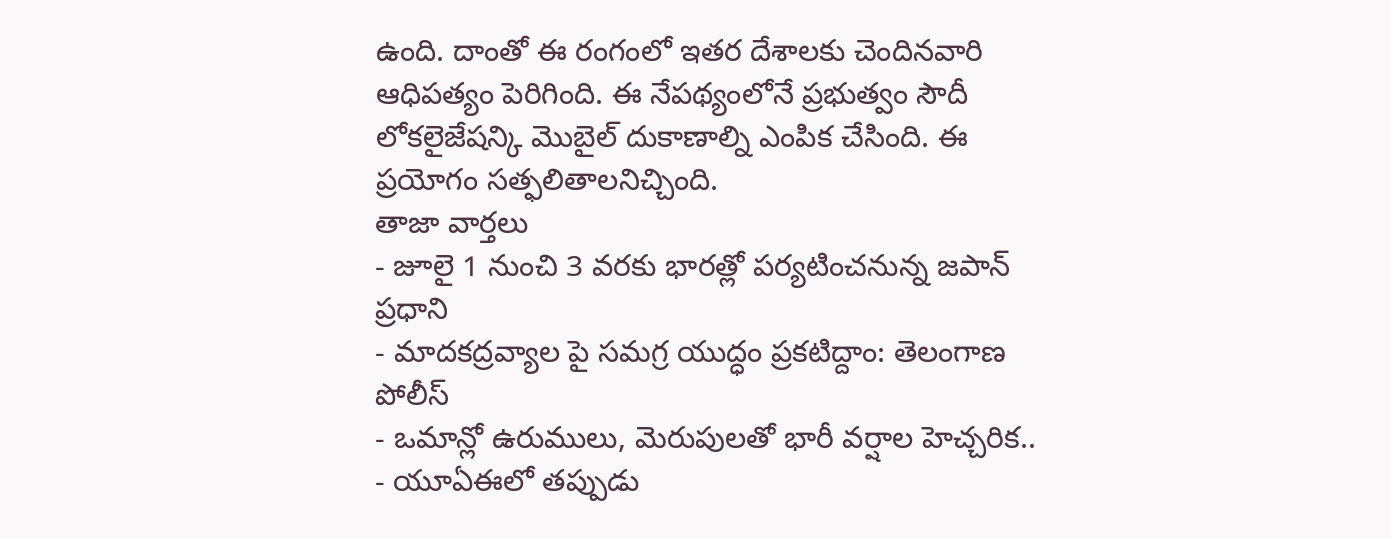ఉంది. దాంతో ఈ రంగంలో ఇతర దేశాలకు చెందినవారి ఆధిపత్యం పెరిగింది. ఈ నేపథ్యంలోనే ప్రభుత్వం సౌదీ లోకలైజేషన్కి మొబైల్ దుకాణాల్ని ఎంపిక చేసింది. ఈ ప్రయోగం సత్ఫలితాలనిచ్చింది.
తాజా వార్తలు
- జూలై 1 నుంచి 3 వరకు భారత్లో పర్యటించనున్న జపాన్ ప్రధాని
- మాదకద్రవ్యాల పై సమగ్ర యుద్ధం ప్రకటిద్దాం: తెలంగాణ పోలీస్
- ఒమాన్లో ఉరుములు, మెరుపులతో భారీ వర్షాల హెచ్చరిక..
- యూఏఈలో తప్పుడు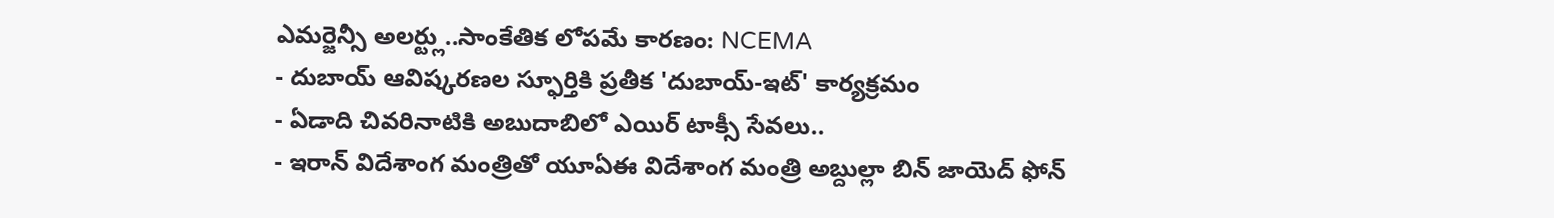ఎమర్జెన్సీ అలర్ట్లు..సాంకేతిక లోపమే కారణం: NCEMA
- దుబాయ్ ఆవిష్కరణల స్ఫూర్తికి ప్రతీక 'దుబాయ్-ఇట్' కార్యక్రమం
- ఏడాది చివరినాటికి అబుదాబిలో ఎయిర్ టాక్సీ సేవలు..
- ఇరాన్ విదేశాంగ మంత్రితో యూఏఈ విదేశాంగ మంత్రి అబ్దుల్లా బిన్ జాయెద్ ఫోన్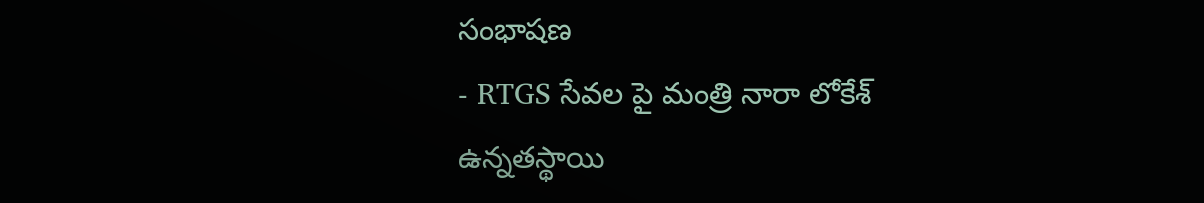సంభాషణ
- RTGS సేవల పై మంత్రి నారా లోకేశ్ ఉన్నతస్థాయి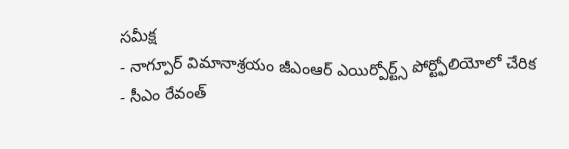సమీక్ష
- నాగ్పూర్ విమానాశ్రయం జీఎంఆర్ ఎయిర్పోర్ట్స్ పోర్ట్ఫోలియోలో చేరిక
- సీఎం రేవంత్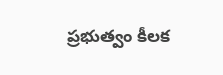ప్రభుత్వం కీలక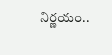నిర్ణయం..